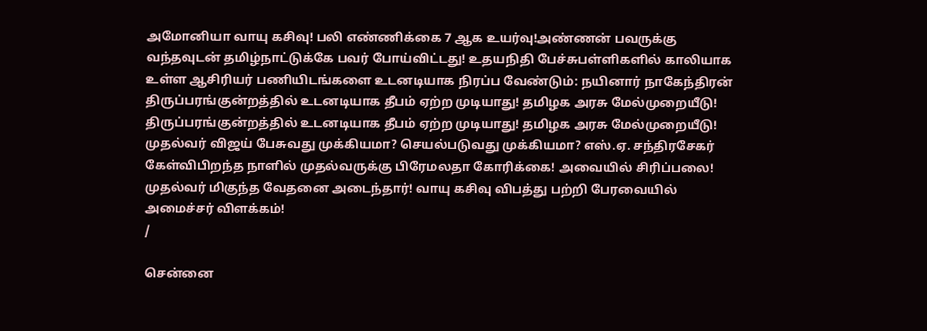அமோனியா வாயு கசிவு! பலி எண்ணிக்கை 7 ஆக உயர்வு!அண்ணன் பவருக்கு வந்தவுடன் தமிழ்நாட்டுக்கே பவர் போய்விட்டது! உதயநிதி பேச்சுபள்ளிகளில் காலியாக உள்ள ஆசிரியர் பணியிடங்களை உடனடியாக நிரப்ப வேண்டும்: நயினார் நாகேந்திரன் திருப்பரங்குன்றத்தில் உடனடியாக தீபம் ஏற்ற முடியாது! தமிழக அரசு மேல்முறையீடு! திருப்பரங்குன்றத்தில் உடனடியாக தீபம் ஏற்ற முடியாது! தமிழக அரசு மேல்முறையீடு! முதல்வர் விஜய் பேசுவது முக்கியமா? செயல்படுவது முக்கியமா? எஸ்.ஏ. சந்திரசேகர் கேள்விபிறந்த நாளில் முதல்வருக்கு பிரேமலதா கோரிக்கை! அவையில் சிரிப்பலை! முதல்வர் மிகுந்த வேதனை அடைந்தார்! வாயு கசிவு விபத்து பற்றி பேரவையில் அமைச்சர் விளக்கம்!
/

சென்னை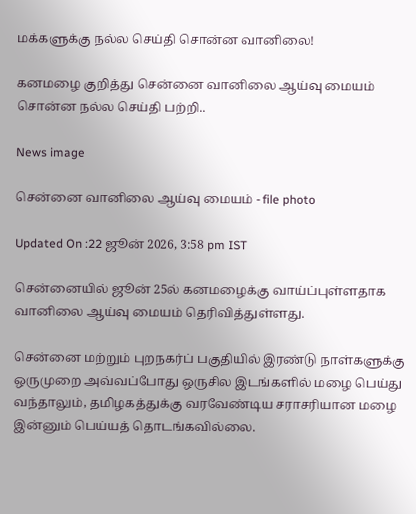மக்களுக்கு நல்ல செய்தி சொன்ன வானிலை!

கனமழை குறித்து சென்னை வானிலை ஆய்வு மையம் சொன்ன நல்ல செய்தி பற்றி..

News image

சென்னை வானிலை ஆய்வு மையம் - file photo

Updated On :22 ஜூன் 2026, 3:58 pm IST

சென்னையில் ஜூன் 25ல் கனமழைக்கு வாய்ப்புள்ளதாக வானிலை ஆய்வு மையம் தெரிவித்துள்ளது.

சென்னை மற்றும் புறநகர்ப் பகுதியில் இரண்டு நாள்களுக்கு ஒருமுறை அவ்வப்போது ஒருசில இடங்களில் மழை பெய்து வந்தாலும், தமிழகத்துக்கு வரவேண்டிய சராசரியான மழை இன்னும் பெய்யத் தொடங்கவில்லை.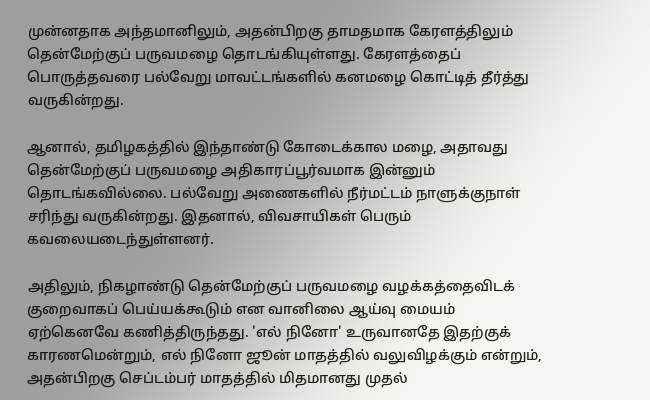முன்னதாக அந்தமானிலும், அதன்பிறகு தாமதமாக கேரளத்திலும் தென்மேற்குப் பருவமழை தொடங்கியுள்ளது. கேரளத்தைப் பொருத்தவரை பல்வேறு மாவட்டங்களில் கனமழை கொட்டித் தீர்த்து வருகின்றது.

ஆனால், தமிழகத்தில் இந்தாண்டு கோடைக்கால மழை, அதாவது தென்மேற்குப் பருவமழை அதிகாரப்பூர்வமாக இன்னும் தொடங்கவில்லை. பல்வேறு அணைகளில் நீர்மட்டம் நாளுக்குநாள் சரிந்து வருகின்றது. இதனால், விவசாயிகள் பெரும் கவலையடைந்துள்ளனர்.

அதிலும், நிகழாண்டு தென்மேற்குப் பருவமழை வழக்கத்தைவிடக் குறைவாகப் பெய்யக்கூடும் என வானிலை ஆய்வு மையம் ஏற்கெனவே கணித்திருந்தது. 'எல் நினோ' உருவானதே இதற்குக் காரணமென்றும், எல் நினோ ஜூன் மாதத்தில் வலுவிழக்கும் என்றும், அதன்பிறகு செப்டம்பர் மாதத்தில் மிதமானது முதல்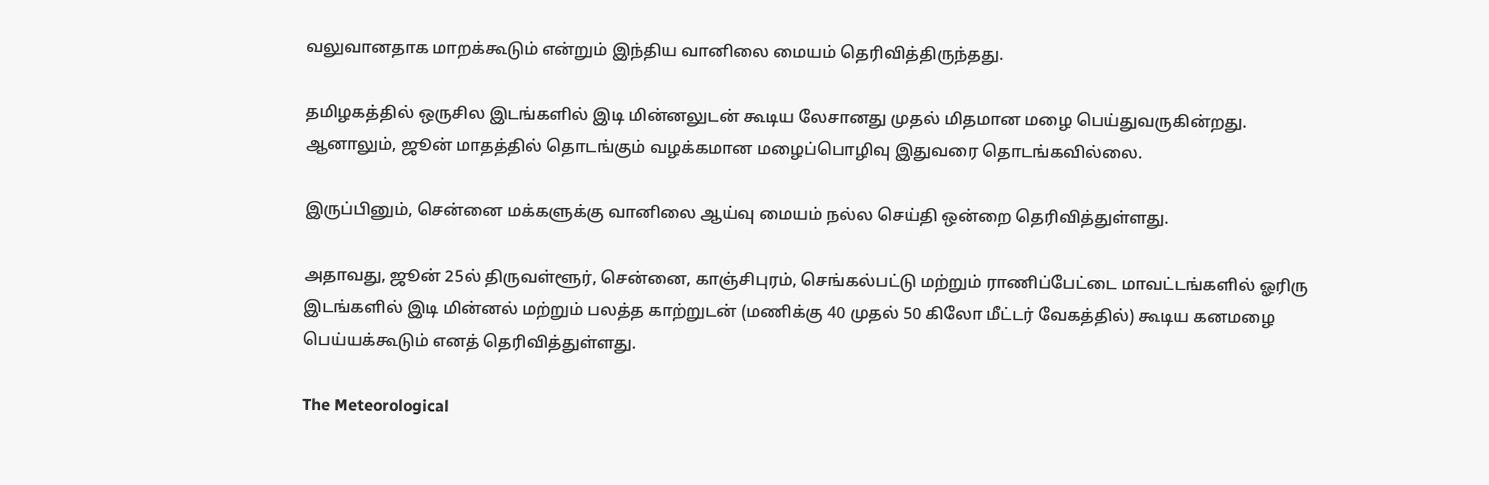வலுவானதாக மாறக்கூடும் என்றும் இந்திய வானிலை மையம் தெரிவித்திருந்தது.

தமிழகத்தில் ஒருசில இடங்களில் இடி மின்னலுடன் கூடிய லேசானது முதல் மிதமான மழை பெய்துவருகின்றது. ஆனாலும், ஜூன் மாதத்தில் தொடங்கும் வழக்கமான மழைப்பொழிவு இதுவரை தொடங்கவில்லை.

இருப்பினும், சென்னை மக்களுக்கு வானிலை ஆய்வு மையம் நல்ல செய்தி ஒன்றை தெரிவித்துள்ளது.

அதாவது, ஜூன் 25ல் திருவள்ளூர், சென்னை, காஞ்சிபுரம், செங்கல்பட்டு மற்றும் ராணிப்பேட்டை மாவட்டங்களில் ஓரிரு இடங்களில் இடி மின்னல் மற்றும் பலத்த காற்றுடன் (மணிக்கு 40 முதல் 50 கிலோ மீட்டர் வேகத்தில்) கூடிய கனமழை பெய்யக்கூடும் எனத் தெரிவித்துள்ளது.

The Meteorological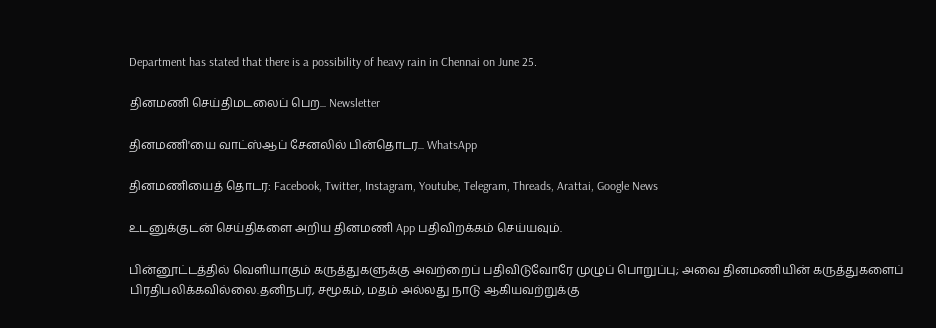Department has stated that there is a possibility of heavy rain in Chennai on June 25.

தினமணி செய்திமடலைப் பெற... Newsletter

தினமணி'யை வாட்ஸ்ஆப் சேனலில் பின்தொடர... WhatsApp

தினமணியைத் தொடர: Facebook, Twitter, Instagram, Youtube, Telegram, Threads, Arattai, Google News

உடனுக்குடன் செய்திகளை அறிய தினமணி App பதிவிறக்கம் செய்யவும்.

பின்னூட்டத்தில் வெளியாகும் கருத்துகளுக்கு அவற்றைப் பதிவிடுவோரே முழுப் பொறுப்பு; அவை தினமணியின் கருத்துகளைப் பிரதிபலிக்கவில்லை.தனிநபர், சமூகம், மதம் அல்லது நாடு ஆகியவற்றுக்கு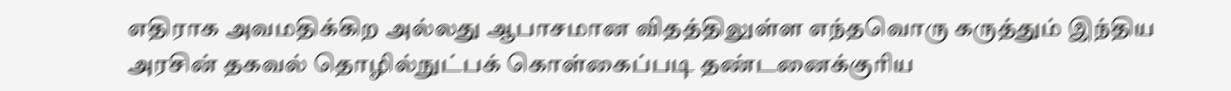எதிராக அவமதிக்கிற அல்லது ஆபாசமான விதத்திலுள்ள எந்தவொரு கருத்தும் இந்திய அரசின் தகவல் தொழில்நுட்பக் கொள்கைப்படி தண்டனைக்குரிய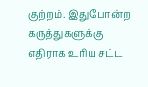குற்றம். இதுபோன்ற கருத்துகளுக்கு எதிராக உரிய சட்ட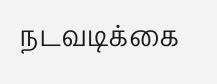நடவடிக்கை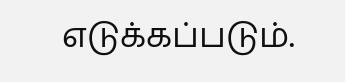எடுக்கப்படும்.